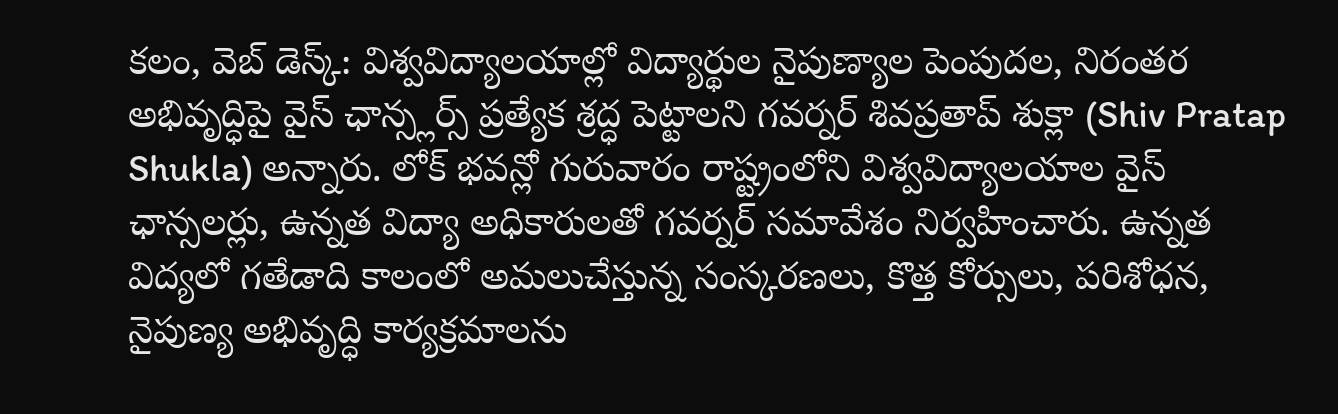కలం, వెబ్ డెస్క్: విశ్వవిద్యాలయాల్లో విద్యార్థుల నైపుణ్యాల పెంపుదల, నిరంతర అభివృద్ధిపై వైస్ ఛాన్స్లర్స్ ప్రత్యేక శ్రద్ధ పెట్టాలని గవర్నర్ శివప్రతాప్ శుక్లా (Shiv Pratap Shukla) అన్నారు. లోక్ భవన్లో గురువారం రాష్ట్రంలోని విశ్వవిద్యాలయాల వైస్ ఛాన్సలర్లు, ఉన్నత విద్యా అధికారులతో గవర్నర్ సమావేశం నిర్వహించారు. ఉన్నత విద్యలో గతేడాది కాలంలో అమలుచేస్తున్న సంస్కరణలు, కొత్త కోర్సులు, పరిశోధన, నైపుణ్య అభివృద్ధి కార్యక్రమాలను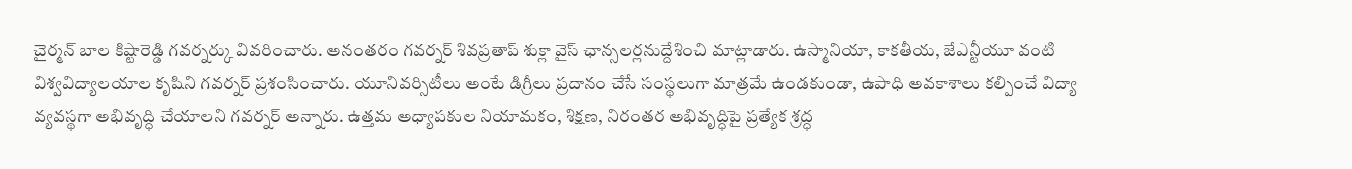చైర్మన్ బాల కిష్టారెడ్డి గవర్నర్కు వివరించారు. అనంతరం గవర్నర్ శివప్రతాప్ శుక్లా వైస్ ఛాన్సలర్లనుద్దేశించి మాట్లాడారు. ఉస్మానియా, కాకతీయ, జేఎన్టీయూ వంటి విశ్వవిద్యాలయాల కృషిని గవర్నర్ ప్రశంసించారు. యూనివర్సిటీలు అంటే డిగ్రీలు ప్రదానం చేసే సంస్థలుగా మాత్రమే ఉండకుండా, ఉపాధి అవకాశాలు కల్పించే విద్యా వ్యవస్థగా అభివృద్ధి చేయాలని గవర్నర్ అన్నారు. ఉత్తమ అధ్యాపకుల నియామకం, శిక్షణ, నిరంతర అభివృద్ధిపై ప్రత్యేక శ్రద్ధ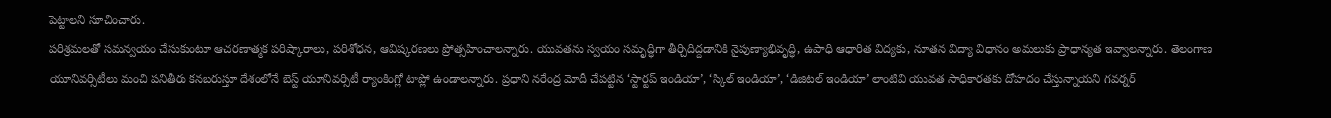పెట్టాలని సూచించారు.
పరిశ్రమలతో సమన్వయం చేసుకుంటూ ఆచరణాత్మక పరిష్కారాలు, పరిశోధన, ఆవిష్కరణలు ప్రోత్సహించాలన్నారు. యువతను స్వయం సమృద్ధిగా తీర్చిదిద్దడానికి నైపుణ్యాభివృద్ధి, ఉపాధి ఆధారిత విద్యకు, నూతన విద్యా విధానం అమలుకు ప్రాధాన్యత ఇవ్వాలన్నారు. తెలంగాణ యూనివర్సిటీలు మంచి పనితీరు కనబరుస్తూ దేశంలోనే బెస్ట్ యూనివర్సిటీ ర్యాంకింగ్లో టాప్లో ఉండాలన్నారు. ప్రధాని నరేంద్ర మోదీ చేపట్టిన ‘స్టార్టప్ ఇండియా’, ‘స్కిల్ ఇండియా’, ‘డిజిటల్ ఇండియా’ లాంటివి యువత సాధికారతకు దోహదం చేస్తున్నాయని గవర్నర్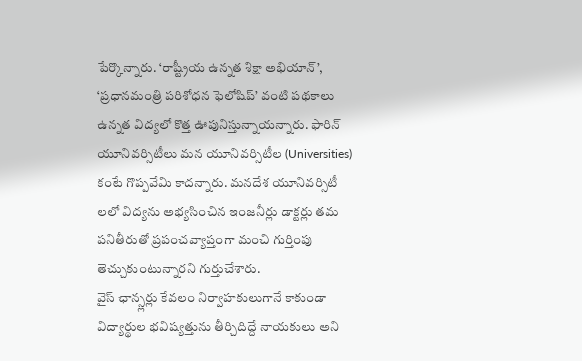పేర్కొన్నారు. ‘రాష్ట్రీయ ఉన్నత శిక్షా అభియాన్’, ‘ప్రధానమంత్రి పరిశోధన ఫెలోషిప్’ వంటి పథకాలు ఉన్నత విద్యలో కొత్త ఊపునిస్తున్నాయన్నారు. ఫారిన్ యూనివర్సిటీలు మన యూనివర్సిటీల (Universities) కంటే గొప్పవేమి కాదన్నారు. మనదేశ యూనివర్సిటీ లలో విద్యను అభ్యసించిన ఇంజనీర్లు డాక్టర్లు తమ పనితీరుతో ప్రపంచవ్యాప్తంగా మంచి గుర్తింపు తెచ్చుకుంటున్నారని గుర్తుచేశారు.
వైస్ ఛాన్స్లర్లు కేవలం నిర్వాహకులుగానే కాకుండా విద్యార్థుల భవిష్యత్తును తీర్చిదిద్దే నాయకులు అని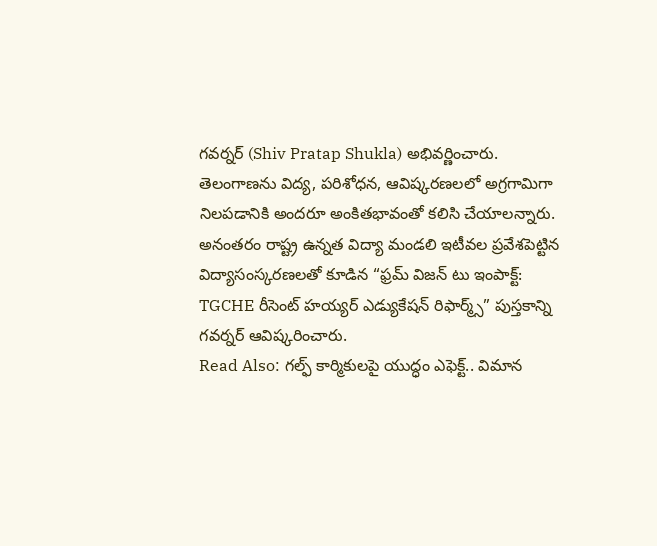గవర్నర్ (Shiv Pratap Shukla) అభివర్ణించారు. తెలంగాణను విద్య, పరిశోధన, ఆవిష్కరణలలో అగ్రగామిగా నిలపడానికి అందరూ అంకితభావంతో కలిసి చేయాలన్నారు. అనంతరం రాష్ట్ర ఉన్నత విద్యా మండలి ఇటీవల ప్రవేశపెట్టిన విద్యాసంస్కరణలతో కూడిన “ఫ్రమ్ విజన్ టు ఇంపాక్ట్: TGCHE రీసెంట్ హయ్యర్ ఎడ్యుకేషన్ రిఫార్మ్స్” పుస్తకాన్ని గవర్నర్ ఆవిష్కరించారు.
Read Also: గల్ఫ్ కార్మికులపై యుద్ధం ఎఫెక్ట్.. విమాన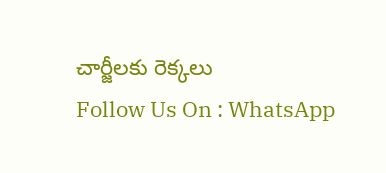చార్జీలకు రెక్కలు
Follow Us On : WhatsApp